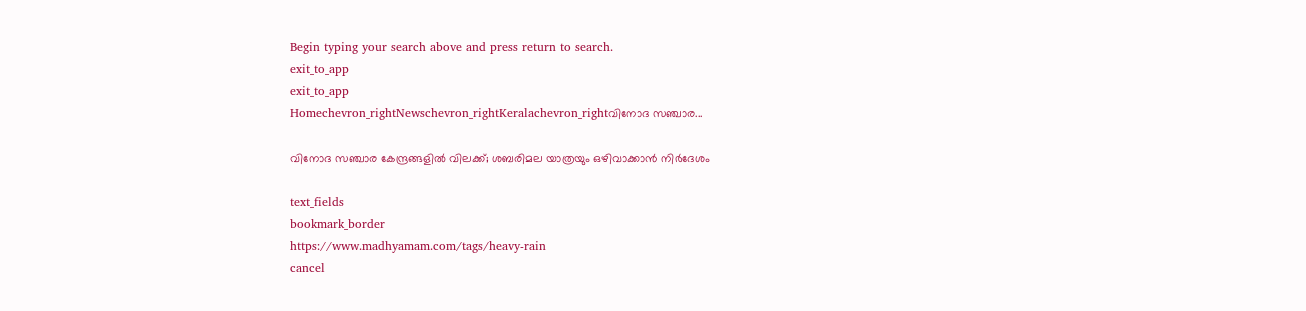Begin typing your search above and press return to search.
exit_to_app
exit_to_app
Homechevron_rightNewschevron_rightKeralachevron_rightവിനോദ സഞ്ചാര...

വിനോദ സഞ്ചാര കേന്ദ്രങ്ങളിൽ വിലക്ക്; ശബരിമല യാത്രയും ഒഴിവാക്കാൻ നിർദേശം

text_fields
bookmark_border
https://www.madhyamam.com/tags/heavy-rain
cancel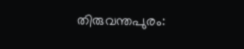തിരുവന്തപുരം: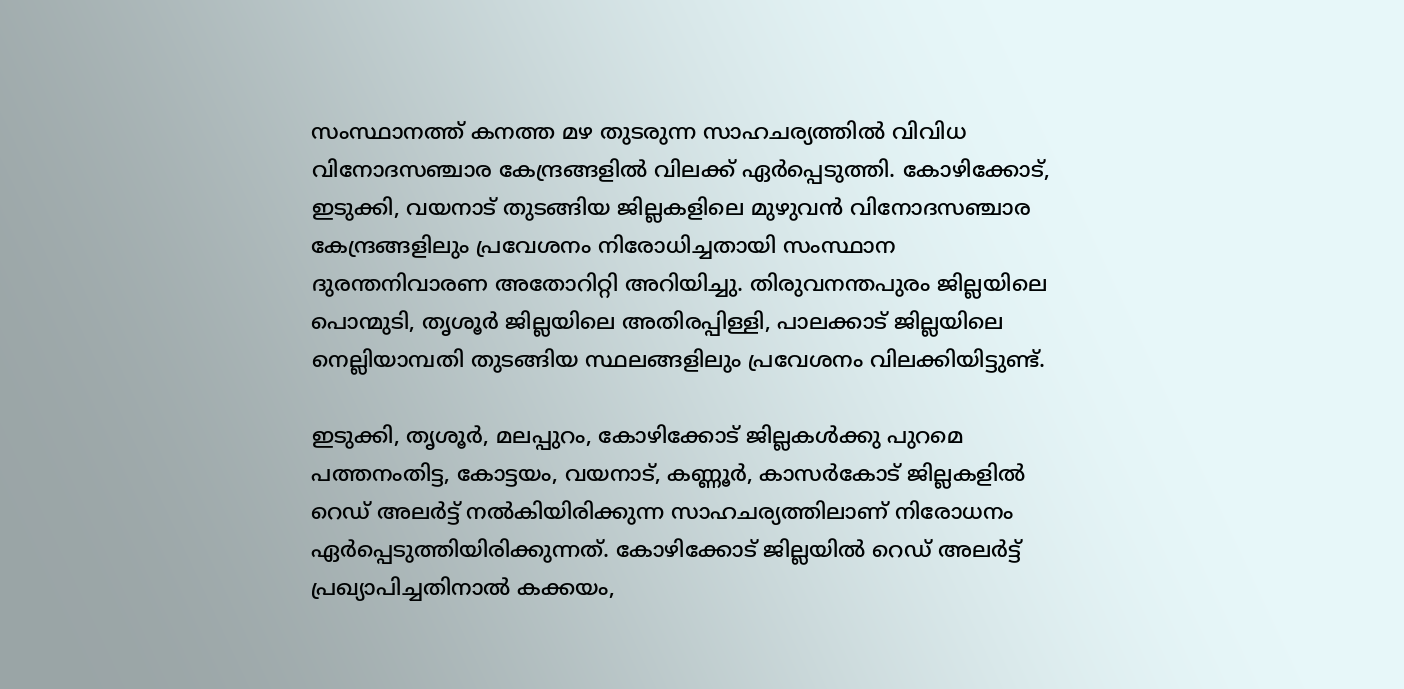സംസ്ഥാനത്ത് കനത്ത മഴ തുടരുന്ന സാഹചര്യത്തിൽ വിവിധ വിനോദസഞ്ചാര കേന്ദ്രങ്ങളിൽ വിലക്ക് ഏർപ്പെടുത്തി. കോഴിക്കോട്, ഇടുക്കി, വയനാട് തുടങ്ങിയ ജില്ലകളിലെ മുഴുവൻ വിനോദസഞ്ചാര കേന്ദ്രങ്ങളിലും പ്രവേശനം നിരോധിച്ചതായി സംസ്ഥാന ദുരന്തനിവാരണ അതോറിറ്റി അറിയിച്ചു. തിരുവനന്തപുരം ജില്ലയിലെ പൊന്മുടി, തൃശൂർ ജില്ലയിലെ അതിരപ്പിള്ളി, പാലക്കാട് ജില്ലയിലെ നെല്ലിയാമ്പതി തുടങ്ങിയ സ്ഥലങ്ങളിലും പ്രവേശനം വിലക്കിയിട്ടുണ്ട്.

ഇടുക്കി, തൃശൂർ, മലപ്പുറം, കോഴിക്കോട് ജില്ലകൾക്കു പുറമെ പത്തനംതിട്ട, കോട്ടയം, വയനാട്, കണ്ണൂർ, കാസ‌ർകോട് ജില്ലകളിൽ റെഡ് അലർട്ട് നൽകിയിരിക്കുന്ന സാഹചര്യത്തിലാണ് നിരോധനം ഏർപ്പെടുത്തിയിരിക്കുന്നത്. കോഴിക്കോട് ജില്ലയിൽ റെഡ് അലർട്ട് പ്രഖ്യാപിച്ചതിനാൽ കക്കയം,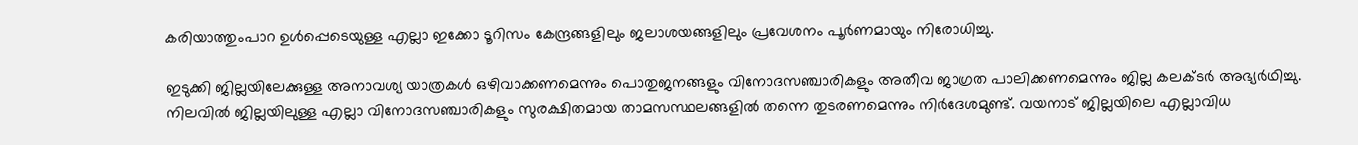കരിയാത്തുംപാറ ഉൾപ്പെടെയുള്ള എല്ലാ ഇക്കോ ടൂറിസം കേന്ദ്രങ്ങളിലും ജലാശയങ്ങളിലും പ്രവേശനം പൂർണമായും നിരോധിച്ചു.

ഇടുക്കി ജില്ലയിലേക്കുള്ള അനാവശ്യ യാത്രകൾ ഒഴിവാക്കണമെന്നും പൊതുജനങ്ങളും വിനോദസഞ്ചാരികളും അതീവ ജാഗ്രത പാലിക്കണമെന്നും ജില്ല കലക്ടർ അഭ്യർഥിച്ചു. നിലവിൽ ജില്ലയിലുള്ള എല്ലാ വിനോദസഞ്ചാരികളും സുരക്ഷിതമായ താമസസ്ഥലങ്ങളിൽ തന്നെ തുടരണമെന്നും നിർദേശമുണ്ട്. വയനാട് ജില്ലയിലെ എല്ലാവിധ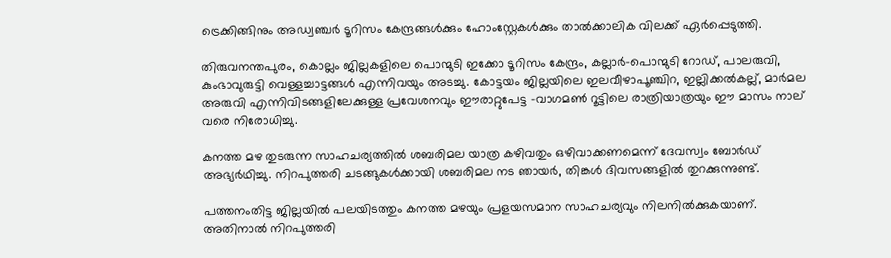ട്രെക്കിങ്ങിനും അഡ്വഞ്ചർ ടൂറിസം കേന്ദ്രങ്ങൾക്കും ഹോംസ്റ്റേകൾക്കും താൽക്കാലിക വിലക്ക് ഏർപ്പെടുത്തി.

തിരുവനന്തപുരം, കൊല്ലം ജില്ലകളിലെ പൊന്മുടി ഇക്കോ ടൂറിസം കേന്ദ്രം, കല്ലാർ-പൊന്മുടി റോഡ്, പാലരുവി, കുംഭാവുരുട്ടി വെള്ളച്ചാട്ടങ്ങൾ എന്നിവയും അടച്ചു. കോട്ടയം ജില്ലയിലെ ഇലവീഴാപൂഞ്ചിറ, ഇല്ലിക്കൽകല്ല്, മാർമല അരുവി എന്നിവിടങ്ങളിലേക്കുള്ള പ്രവേശനവും ഈരാറ്റുപേട്ട -വാഗമൺ റൂട്ടിലെ രാത്രിയാത്രയും ഈ മാസം നാല് വരെ നിരോധിച്ചു.

കനത്ത മഴ തുടരുന്ന സാഹചര്യത്തില്‍ ശബരിമല യാത്ര കഴിവതും ഒഴിവാക്കണമെന്ന് ദേവസ്വം ബോര്‍ഡ് അഭ്യർഥിച്ചു. നിറപുത്തരി ചടങ്ങുകള്‍ക്കായി ശബരിമല നട ഞായർ, തിങ്കൾ ദിവസങ്ങളിൽ തുറക്കുന്നുണ്ട്.

പത്തനംതിട്ട ജില്ലയില്‍ പലയിടത്തും കനത്ത മഴയും പ്രളയസമാന സാഹചര്യവും നിലനില്‍ക്കുകയാണ്. അതിനാല്‍ നിറപുത്തരി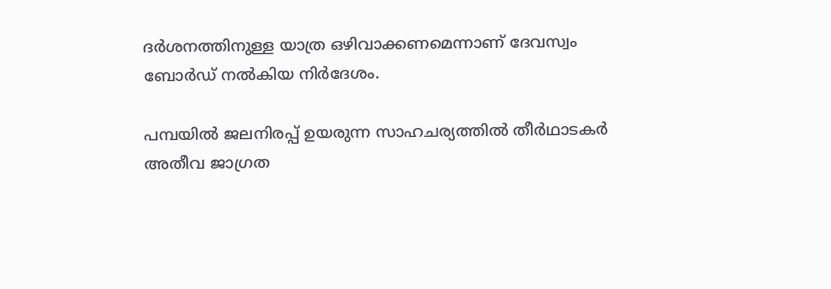ദര്‍ശനത്തിനുള്ള യാത്ര ഒഴിവാക്കണമെന്നാണ് ദേവസ്വം ബോര്‍ഡ് നൽകിയ നിർദേശം.

പമ്പയില്‍ ജലനിരപ്പ് ഉയരുന്ന സാഹചര്യത്തില്‍ തീർഥാടകര്‍ അതീവ ജാഗ്രത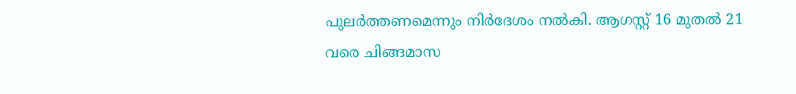പുലര്‍ത്തണമെന്നും നിര്‍ദേശം നൽകി. ആഗസ്റ്റ് 16 മുതല്‍ 21 വരെ ചിങ്ങമാസ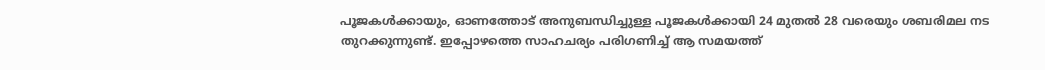പൂജകള്‍ക്കായും, ഓണത്തോട് അനുബന്ധിച്ചുള്ള പൂജകള്‍ക്കായി 24 മുതല്‍ 28 വരെയും ശബരിമല നട തുറക്കുന്നുണ്ട്. ഇപ്പോഴത്തെ സാഹചര്യം പരിഗണിച്ച് ആ സമയത്ത്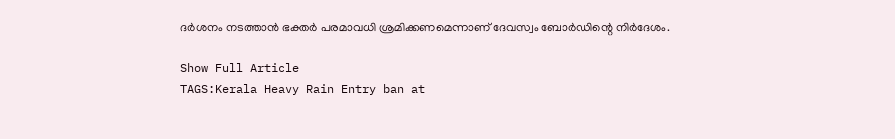ദര്‍ശനം നടത്താന്‍ ഭക്തര്‍ പരമാവധി ശ്രമിക്കണമെന്നാണ് ദേവസ്വം ബോര്‍ഡിന്റെ നിർദേശം.

Show Full Article
TAGS:Kerala Heavy Rain Entry ban at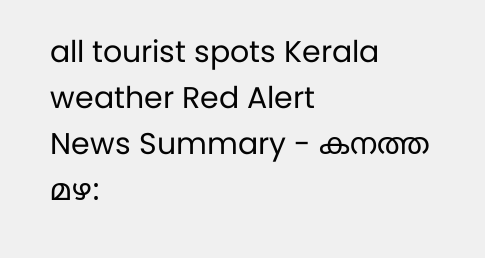all tourist spots Kerala weather Red Alert
News Summary - കനത്ത മഴ: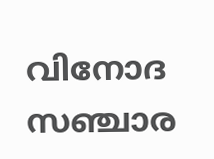വിനോദ സഞ്ചാര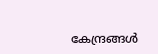കേന്ദ്രങ്ങൾ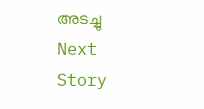അടച്ചു
Next Story